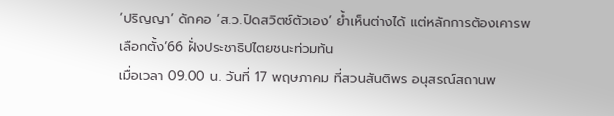‘ปริญญา’ ดักคอ ‘ส.ว.ปิดสวิตช์ตัวเอง’ ย้ำเห็นต่างได้ แต่หลักการต้องเคารพ เลือกตั้ง’66 ฝั่งประชาธิปไตยชนะท่วมท้น
เมื่อเวลา 09.00 น. วันที่ 17 พฤษภาคม ที่สวนสันติพร อนุสรณ์สถานพ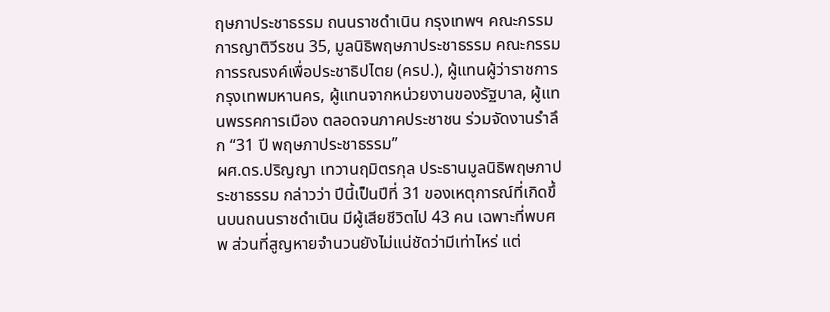ฤษภาประชาธรรม ถนนราชดำเนิน กรุงเทพฯ คณะกรรมการญาติวีรชน 35, มูลนิธิพฤษภาประชาธรรม คณะกรรมการรณรงค์เพื่อประชาธิปไตย (ครป.), ผู้แทนผู้ว่าราชการกรุงเทพมหานคร, ผู้แทนจากหน่วยงานของรัฐบาล, ผู้แทนพรรคการเมือง ตลอดจนภาคประชาชน ร่วมจัดงานรำลึก “31 ปี พฤษภาประชาธรรม”
ผศ.ดร.ปริญญา เทวานฤมิตรกุล ประธานมูลนิธิพฤษภาประชาธรรม กล่าวว่า ปีนี้เป็นปีที่ 31 ของเหตุการณ์ที่เกิดขึ้นบนถนนราชดำเนิน มีผู้เสียชีวิตไป 43 คน เฉพาะที่พบศพ ส่วนที่สูญหายจำนวนยังไม่แน่ชัดว่ามีเท่าไหร่ แต่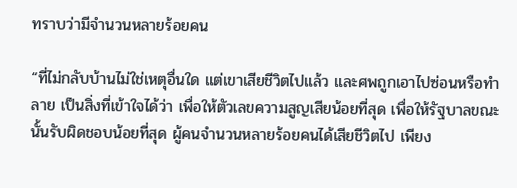ทราบว่ามีจำนวนหลายร้อยคน

“ที่ไม่กลับบ้านไม่ใช่เหตุอื่นใด แต่เขาเสียชีวิตไปแล้ว และศพถูกเอาไปซ่อนหรือทำลาย เป็นสิ่งที่เข้าใจได้ว่า เพื่อให้ตัวเลขความสูญเสียน้อยที่สุด เพื่อให้รัฐบาลขณะนั้นรับผิดชอบน้อยที่สุด ผู้คนจำนวนหลายร้อยคนได้เสียชีวิตไป เพียง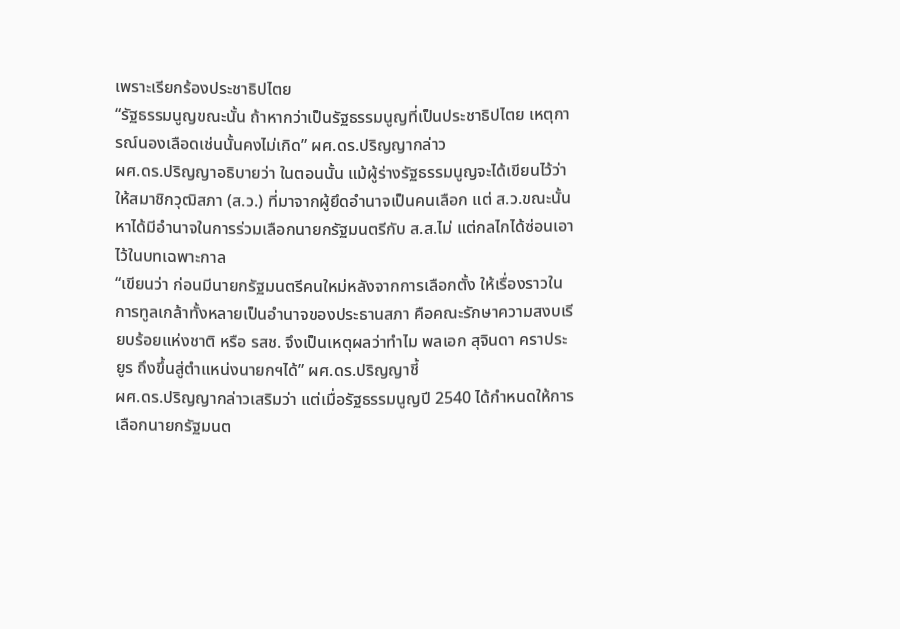เพราะเรียกร้องประชาธิปไตย
“รัฐธรรมนูญขณะนั้น ถ้าหากว่าเป็นรัฐธรรมนูญที่เป็นประชาธิปไตย เหตุการณ์นองเลือดเช่นนั้นคงไม่เกิด” ผศ.ดร.ปริญญากล่าว
ผศ.ดร.ปริญญาอธิบายว่า ในตอนนั้น แม้ผู้ร่างรัฐธรรมนูญจะได้เขียนไว้ว่าให้สมาชิกวุฒิสภา (ส.ว.) ที่มาจากผู้ยึดอำนาจเป็นคนเลือก แต่ ส.ว.ขณะนั้นหาได้มีอำนาจในการร่วมเลือกนายกรัฐมนตรีกับ ส.ส.ไม่ แต่กลไกได้ซ่อนเอาไว้ในบทเฉพาะกาล
“เขียนว่า ก่อนมีนายกรัฐมนตรีคนใหม่หลังจากการเลือกตั้ง ให้เรื่องราวในการทูลเกล้าทั้งหลายเป็นอำนาจของประธานสภา คือคณะรักษาความสงบเรียบร้อยแห่งชาติ หรือ รสช. จึงเป็นเหตุผลว่าทำไม พลเอก สุจินดา คราประยูร ถึงขึ้นสู่ตำแหน่งนายกฯได้” ผศ.ดร.ปริญญาชี้
ผศ.ดร.ปริญญากล่าวเสริมว่า แต่เมื่อรัฐธรรมนูญปี 2540 ได้กำหนดให้การเลือกนายกรัฐมนต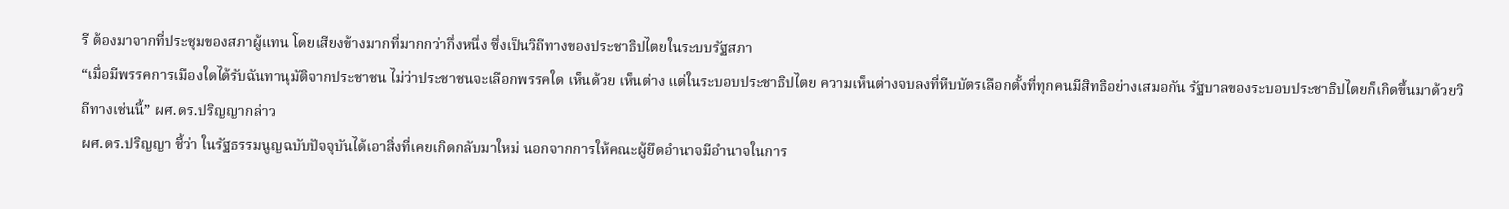รี ต้องมาจากที่ประชุมของสภาผู้แทน โดยเสียงข้างมากที่มากกว่ากึ่งหนึ่ง ซึ่งเป็นวิถีทางของประชาธิปไตยในระบบรัฐสภา
“เมื่อมีพรรคการเมืองใดได้รับฉันทานุมัติจากประชาชน ไม่ว่าประชาชนจะเลือกพรรคใด เห็นด้วย เห็นต่าง แต่ในระบอบประชาธิปไตย ความเห็นต่างจบลงที่หีบบัตรเลือกตั้งที่ทุกคนมีสิทธิอย่างเสมอกัน รัฐบาลของระบอบประชาธิปไตยก็เกิดขึ้นมาด้วยวิถีทางเช่นนี้” ผศ.ดร.ปริญญากล่าว
ผศ.ดร.ปริญญา ชี้ว่า ในรัฐธรรมนูญฉบับปัจจุบันได้เอาสิ่งที่เคยเกิดกลับมาใหม่ นอกจากการให้คณะผู้ยึดอำนาจมีอำนาจในการ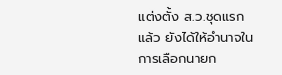แต่งตั้ง ส.ว.ชุดแรกแล้ว ยังได้ให้อำนาจในการเลือกนายก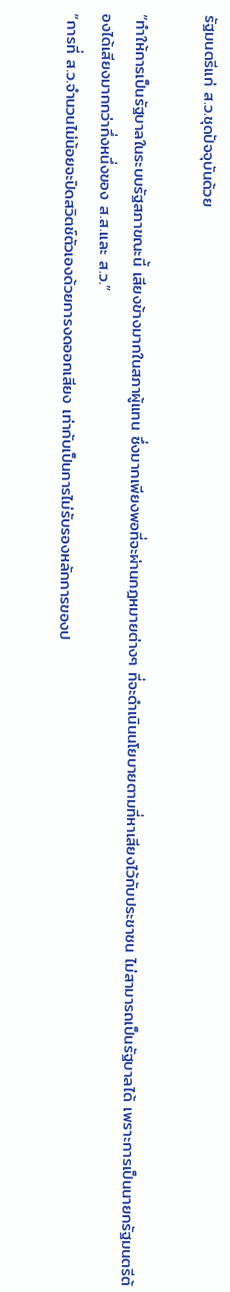รัฐมนตรีแก่ ส.ว.ชุดปัจจุบันด้วย

“ทำให้การเป็นรัฐบาลในระบบรัฐสภาขณะนี้ เสียงข้างมากในสภาผู้แทน ซึ่งมากเพียงพอที่จะผ่านกฎหมายต่างๆ ที่จะดำเนินนโยบายตามที่หาเสียงไว้กับประชาชน ไม่สามารถเป็นรัฐบาลได้ เพราะการเป็นนายกรัฐมนตรีต้องได้เสียงมากกว่ากึ่งหนึ่งของ ส.ส.และ ส.ว.”
“การที่ ส.ว.จำนวนไม่น้อยจะปิดสวิตช์ตัวเองด้วยการงดออกเสียง เท่ากับเป็นการไม่รับรองหลักการของป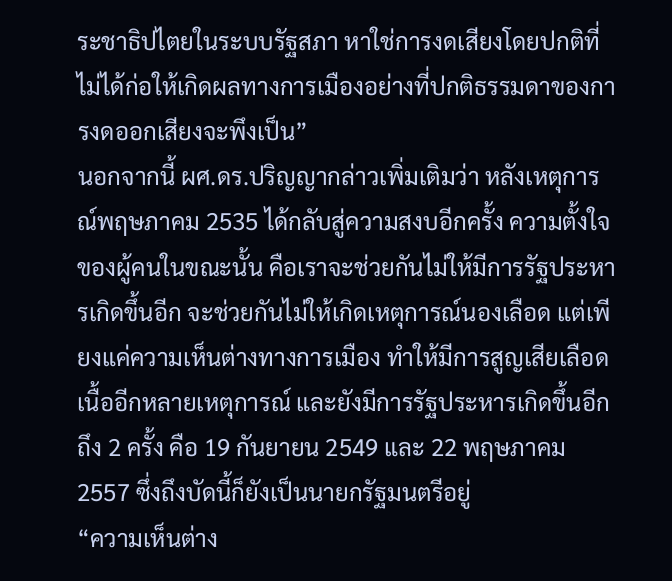ระชาธิปไตยในระบบรัฐสภา หาใช่การงดเสียงโดยปกติที่ไม่ได้ก่อให้เกิดผลทางการเมืองอย่างที่ปกติธรรมดาของการงดออกเสียงจะพึงเป็น”
นอกจากนี้ ผศ.ดร.ปริญญากล่าวเพิ่มเติมว่า หลังเหตุการณ์พฤษภาคม 2535 ได้กลับสู่ความสงบอีกครั้ง ความตั้งใจของผู้คนในขณะนั้น คือเราจะช่วยกันไม่ให้มีการรัฐประหารเกิดขึ้นอีก จะช่วยกันไม่ให้เกิดเหตุการณ์นองเลือด แต่เพียงแค่ความเห็นต่างทางการเมือง ทำให้มีการสูญเสียเลือดเนื้ออีกหลายเหตุการณ์ และยังมีการรัฐประหารเกิดขึ้นอีกถึง 2 ครั้ง คือ 19 กันยายน 2549 และ 22 พฤษภาคม 2557 ซึ่งถึงบัดนี้ก็ยังเป็นนายกรัฐมนตรีอยู่
“ความเห็นต่าง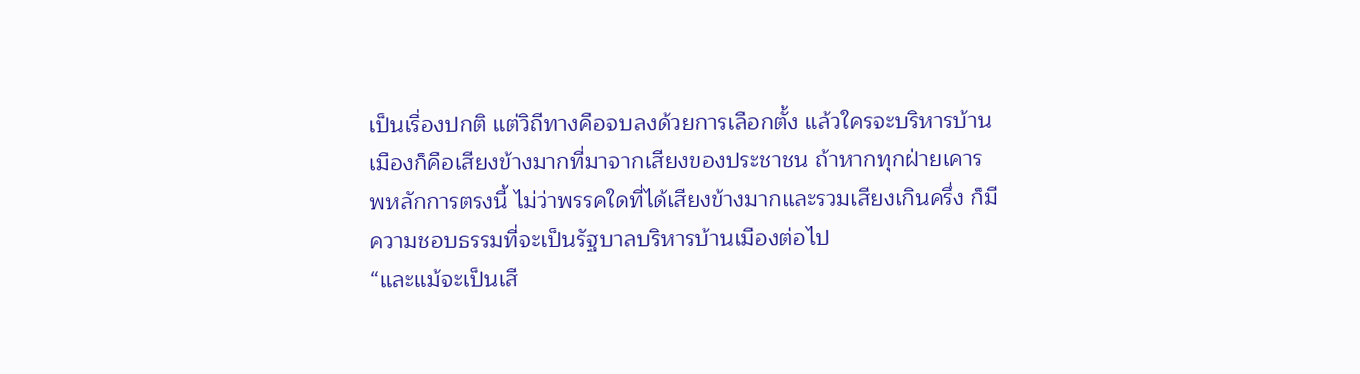เป็นเรื่องปกติ แต่วิถีทางคือจบลงด้วยการเลือกตั้ง แล้วใครจะบริหารบ้านเมืองก็คือเสียงข้างมากที่มาจากเสียงของประชาชน ถ้าหากทุกฝ่ายเคารพหลักการตรงนี้ ไม่ว่าพรรคใดที่ได้เสียงข้างมากและรวมเสียงเกินครึ่ง ก็มีความชอบธรรมที่จะเป็นรัฐบาลบริหารบ้านเมืองต่อไป
“และแม้จะเป็นเสี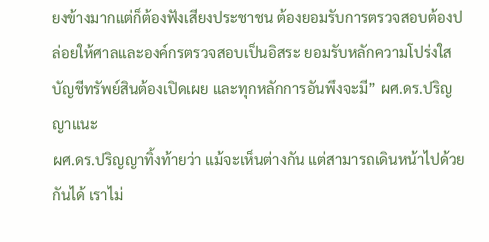ยงข้างมากแต่ก็ต้องฟังเสียงประชาชน ต้องยอมรับการตรวจสอบต้องปล่อยให้ศาลและองค์กรตรวจสอบเป็นอิสระ ยอมรับหลักความโปร่งใส บัญชีทรัพย์สินต้องเปิดเผย และทุกหลักการอันพึงจะมี” ผศ.ดร.ปริญญาแนะ
ผศ.ดร.ปริญญาทิ้งท้ายว่า แม้จะเห็นต่างกัน แต่สามารถเดินหน้าไปด้วยกันได้ เราไม่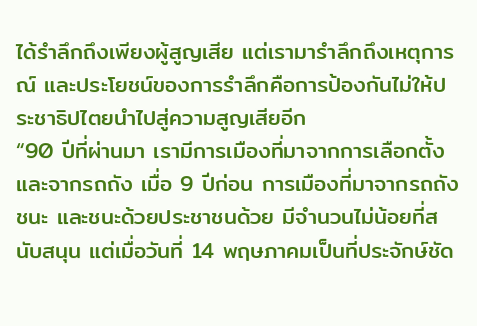ได้รำลึกถึงเพียงผู้สูญเสีย แต่เรามารำลึกถึงเหตุการณ์ และประโยชน์ของการรำลึกคือการป้องกันไม่ให้ประชาธิปไตยนำไปสู่ความสูญเสียอีก
“90 ปีที่ผ่านมา เรามีการเมืองที่มาจากการเลือกตั้ง และจากรถถัง เมื่อ 9 ปีก่อน การเมืองที่มาจากรถถังชนะ และชนะด้วยประชาชนด้วย มีจำนวนไม่น้อยที่สนับสนุน แต่เมื่อวันที่ 14 พฤษภาคมเป็นที่ประจักษ์ชัด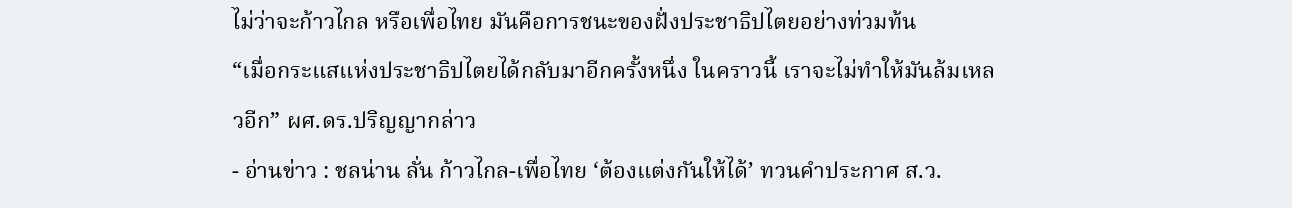ไม่ว่าจะก้าวไกล หรือเพื่อไทย มันคือการชนะของฝั่งประชาธิปไตยอย่างท่วมท้น
“เมื่อกระแสแห่งประชาธิปไตยได้กลับมาอีกครั้งหนึ่ง ในคราวนี้ เราจะไม่ทำให้มันล้มเหลวอีก” ผศ.ดร.ปริญญากล่าว
- อ่านข่าว : ชลน่าน ลั่น ก้าวไกล-เพื่อไทย ‘ต้องแต่งกันให้ได้’ ทวนคำประกาศ ส.ว.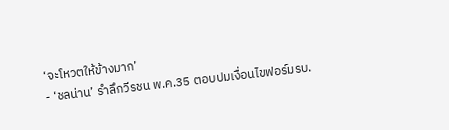‘จะโหวตให้ข้างมาก’
- ‘ชลน่าน’ รำลึกวีรชน พ.ค.35 ตอบปมเงื่อนไขฟอร์มรบ.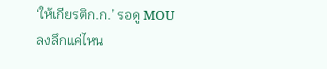‘ให้เกียรติก.ก.’ รอดู MOU ลงลึกแค่ไหน